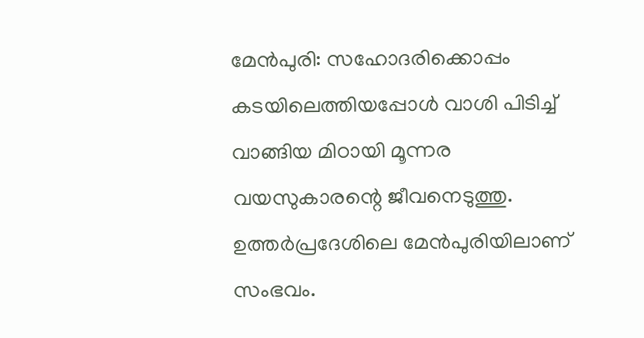മേൻപുരി: സഹോദരിക്കൊപ്പം കടയിലെത്തിയപ്പോൾ വാശി പിടിച്ച് വാങ്ങിയ മിഠായി മൂന്നര വയസുകാരന്റെ ജീവനെടുത്തു. ഉത്തർപ്രദേശിലെ മേൻപുരിയിലാണ് സംഭവം.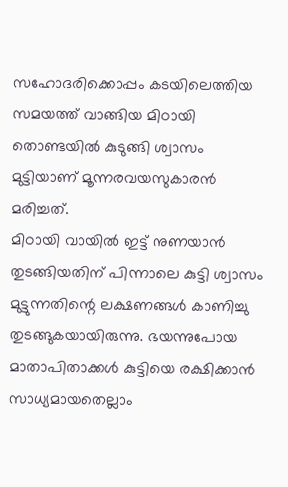സഹോദരിക്കൊപ്പം കടയിലെത്തിയ സമയത്ത് വാങ്ങിയ മിഠായി തൊണ്ടയിൽ കുടുങ്ങി ശ്വാസം മുട്ടിയാണ് മൂന്നരവയസുകാരൻ മരിച്ചത്.
മിഠായി വായിൽ ഇട്ട് നുണയാൻ തുടങ്ങിയതിന് പിന്നാലെ കുട്ടി ശ്വാസം മുട്ടുന്നതിന്റെ ലക്ഷണങ്ങൾ കാണിച്ചു തുടങ്ങുകയായിരുന്നു. ഭയന്നുപോയ മാതാപിതാക്കൾ കുട്ടിയെ രക്ഷിക്കാൻ സാധ്യമായതെല്ലാം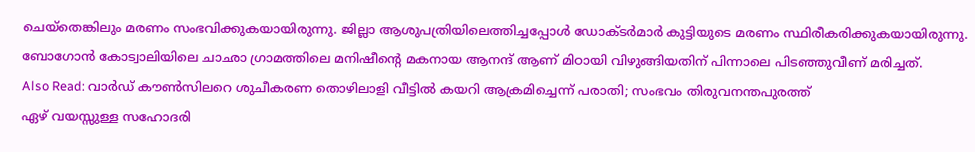ചെയ്തെങ്കിലും മരണം സംഭവിക്കുകയായിരുന്നു. ജില്ലാ ആശുപത്രിയിലെത്തിച്ചപ്പോൾ ഡോക്ടർമാർ കുട്ടിയുടെ മരണം സ്ഥിരീകരിക്കുകയായിരുന്നു. ബോഗോൻ കോട്വാലിയിലെ ചാഛാ ഗ്രാമത്തിലെ മനിഷീന്റെ മകനായ ആനന്ദ് ആണ് മിഠായി വിഴുങ്ങിയതിന് പിന്നാലെ പിടഞ്ഞുവീണ് മരിച്ചത്.
Also Read: വാർഡ് കൗൺസിലറെ ശുചീകരണ തൊഴിലാളി വീട്ടിൽ കയറി ആക്രമിച്ചെന്ന് പരാതി; സംഭവം തിരുവനന്തപുരത്ത്
ഏഴ് വയസ്സുള്ള സഹോദരി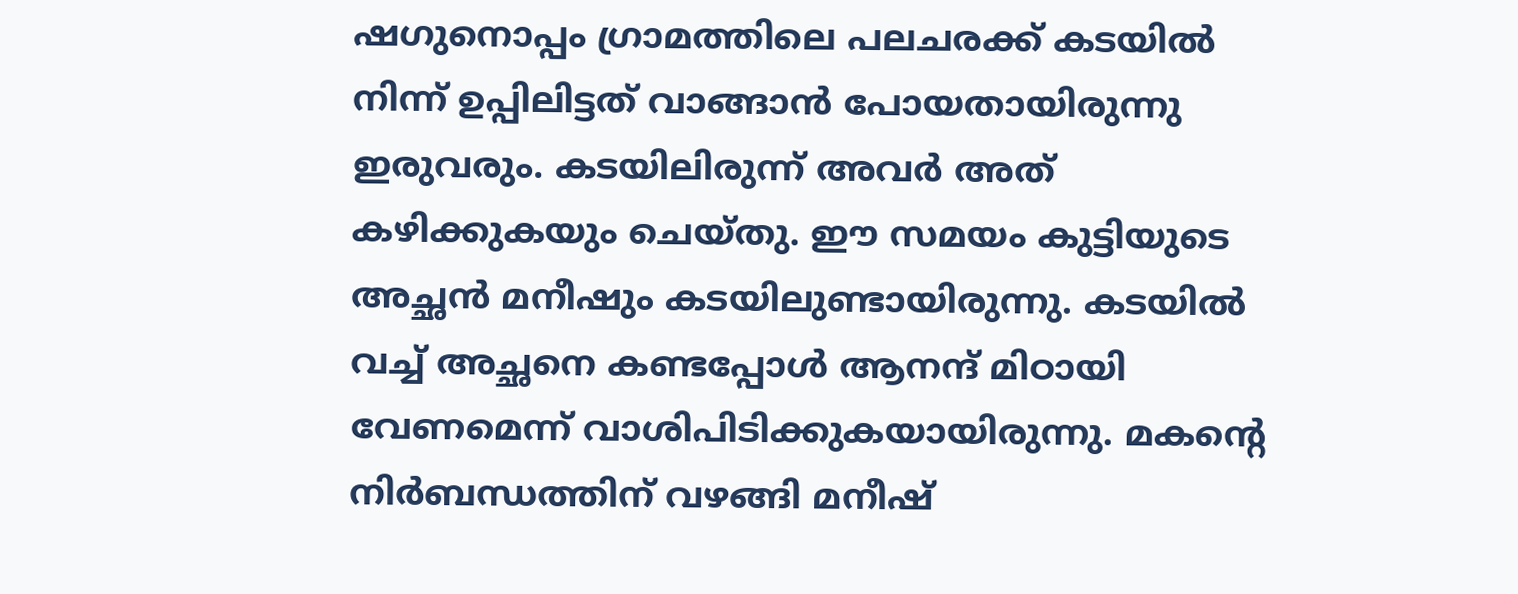ഷഗുനൊപ്പം ഗ്രാമത്തിലെ പലചരക്ക് കടയിൽ നിന്ന് ഉപ്പിലിട്ടത് വാങ്ങാൻ പോയതായിരുന്നു ഇരുവരും. കടയിലിരുന്ന് അവർ അത് കഴിക്കുകയും ചെയ്തു. ഈ സമയം കുട്ടിയുടെ അച്ഛൻ മനീഷും കടയിലുണ്ടായിരുന്നു. കടയിൽ വച്ച് അച്ഛനെ കണ്ടപ്പോൾ ആനന്ദ് മിഠായി വേണമെന്ന് വാശിപിടിക്കുകയായിരുന്നു. മകന്റെ നിർബന്ധത്തിന് വഴങ്ങി മനീഷ്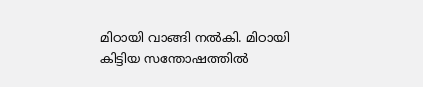മിഠായി വാങ്ങി നൽകി. മിഠായി കിട്ടിയ സന്തോഷത്തിൽ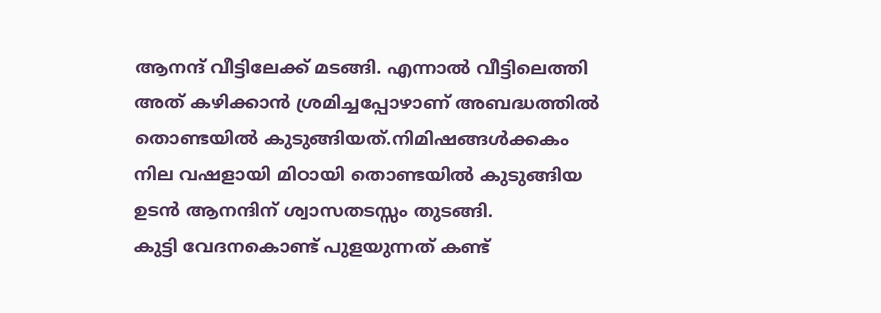ആനന്ദ് വീട്ടിലേക്ക് മടങ്ങി. എന്നാൽ വീട്ടിലെത്തി അത് കഴിക്കാൻ ശ്രമിച്ചപ്പോഴാണ് അബദ്ധത്തിൽ തൊണ്ടയിൽ കുടുങ്ങിയത്.നിമിഷങ്ങൾക്കകം നില വഷളായി മിഠായി തൊണ്ടയിൽ കുടുങ്ങിയ ഉടൻ ആനന്ദിന് ശ്വാസതടസ്സം തുടങ്ങി.
കുട്ടി വേദനകൊണ്ട് പുളയുന്നത് കണ്ട്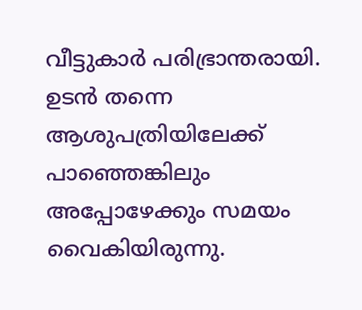വീട്ടുകാർ പരിഭ്രാന്തരായി. ഉടൻ തന്നെ ആശുപത്രിയിലേക്ക് പാഞ്ഞെങ്കിലും അപ്പോഴേക്കും സമയം വൈകിയിരുന്നു.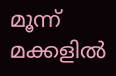മൂന്ന് മക്കളിൽ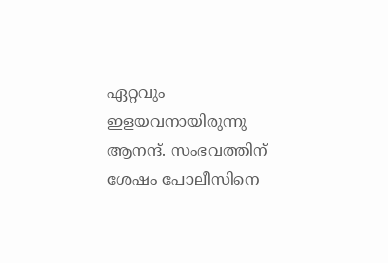ഏറ്റവും ഇളയവനായിരുന്നു ആനന്ദ്. സംഭവത്തിന് ശേഷം പോലീസിനെ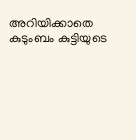അറിയിക്കാതെ കുടുംബം കുട്ടിയുടെ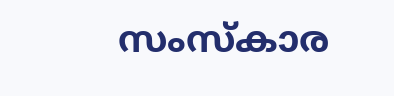സംസ്കാര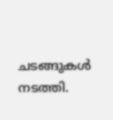ചടങ്ങുകൾ നടത്തി.